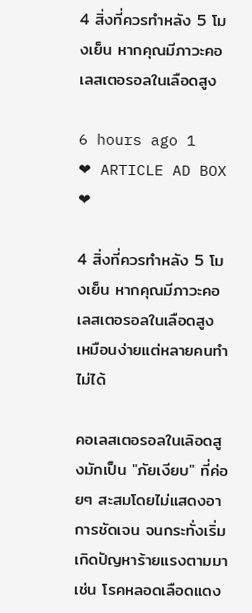4 สิ่งที่ควรทำหลัง 5 โมงเย็น หากคุณมีภาวะคอเลสเตอรอลในเลือดสูง

6 hours ago 1
❤ ARTICLE AD BOX ❤

4 สิ่งที่ควรทำหลัง 5 โมงเย็น หากคุณมีภาวะคอเลสเตอรอลในเลือดสูง เหมือนง่ายแต่หลายคนทำไม่ได้

คอเลสเตอรอลในเลิอดสูงมักเป็น "ภัยเงียบ" ที่ค่อยๆ สะสมโดยไม่แสดงอาการชัดเจน จนกระทั่งเริ่มเกิดปัญหาร้ายแรงตามมา เช่น โรคหลอดเลือดแดง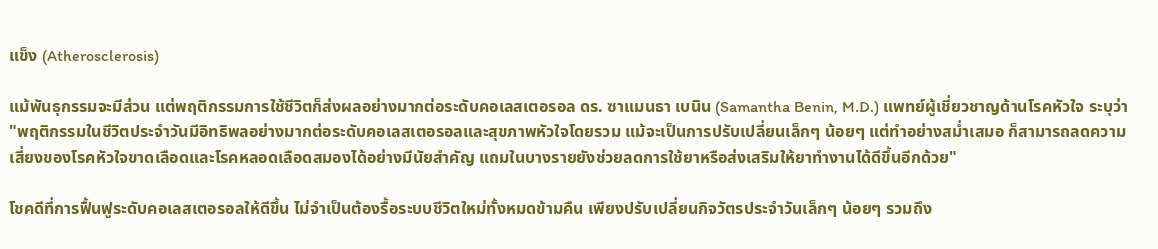แข็ง (Atherosclerosis)

แม้พันธุกรรมจะมีส่วน แต่พฤติกรรมการใช้ชีวิตก็ส่งผลอย่างมากต่อระดับคอเลสเตอรอล ดร. ซาแมนธา เบนิน (Samantha Benin, M.D.) แพทย์ผู้เชี่ยวชาญด้านโรคหัวใจ ระบุว่า "พฤติกรรมในชีวิตประจำวันมีอิทธิพลอย่างมากต่อระดับคอเลสเตอรอลและสุขภาพหัวใจโดยรวม แม้จะเป็นการปรับเปลี่ยนเล็กๆ น้อยๆ แต่ทำอย่างสม่ำเสมอ ก็สามารถลดความเสี่ยงของโรคหัวใจขาดเลือดและโรคหลอดเลือดสมองได้อย่างมีนัยสำคัญ แถมในบางรายยังช่วยลดการใช้ยาหรือส่งเสริมให้ยาทำงานได้ดีขึ้นอีกด้วย"

โชคดีที่การฟื้นฟูระดับคอเลสเตอรอลให้ดีขึ้น ไม่จำเป็นต้องรื้อระบบชีวิตใหม่ทั้งหมดข้ามคืน เพียงปรับเปลี่ยนกิจวัตรประจำวันเล็กๆ น้อยๆ รวมถึง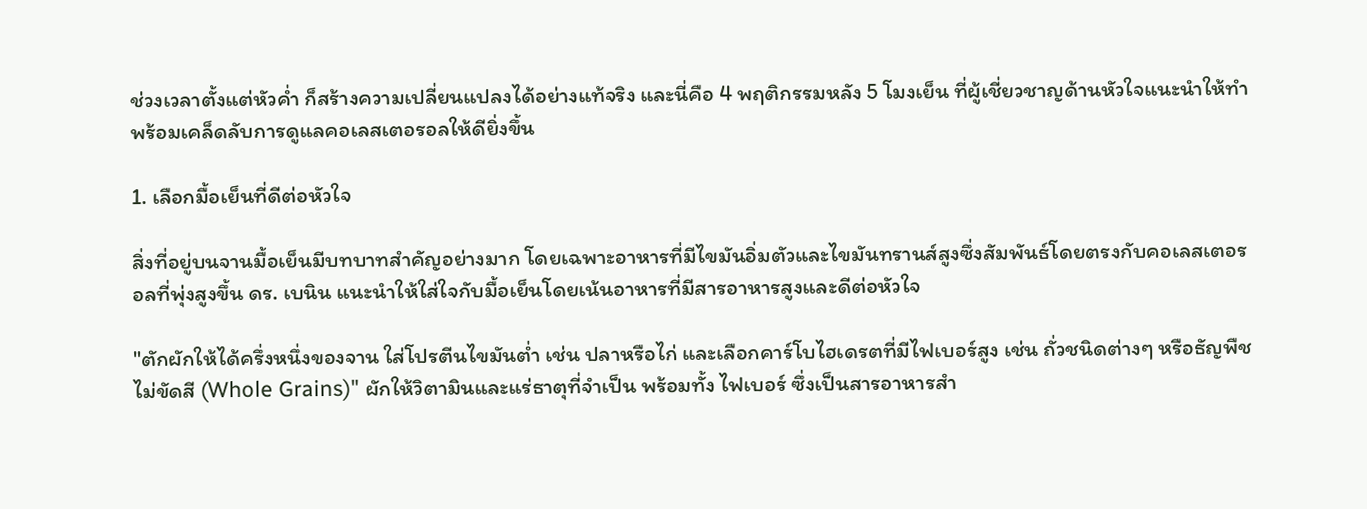ช่วงเวลาตั้งแต่หัวค่ำ ก็สร้างความเปลี่ยนแปลงได้อย่างแท้จริง และนี่คือ 4 พฤติกรรมหลัง 5 โมงเย็น ที่ผู้เชี่ยวชาญด้านหัวใจแนะนำให้ทำ พร้อมเคล็ดลับการดูแลคอเลสเตอรอลให้ดียิ่งขึ้น

1. เลือกมื้อเย็นที่ดีต่อหัวใจ

สิ่งที่อยู่บนจานมื้อเย็นมีบทบาทสำคัญอย่างมาก โดยเฉพาะอาหารที่มีไขมันอิ่มตัวและไขมันทรานส์สูงซึ่งสัมพันธ์โดยตรงกับคอเลสเตอรอลที่พุ่งสูงขึ้น ดร. เบนิน แนะนำให้ใส่ใจกับมื้อเย็นโดยเน้นอาหารที่มีสารอาหารสูงและดีต่อหัวใจ

"ตักผักให้ได้ครึ่งหนึ่งของจาน ใส่โปรตีนไขมันต่ำ เช่น ปลาหรือไก่ และเลือกคาร์โบไฮเดรตที่มีไฟเบอร์สูง เช่น ถั่วชนิดต่างๆ หรือธัญพืชไม่ขัดสี (Whole Grains)" ผักให้วิตามินและแร่ธาตุที่จำเป็น พร้อมทั้ง ไฟเบอร์ ซึ่งเป็นสารอาหารสำ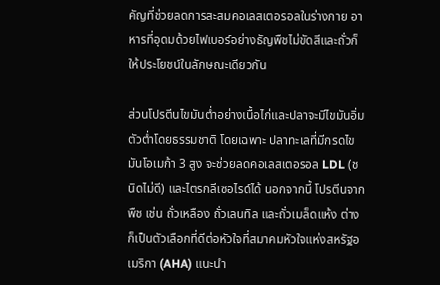คัญที่ช่วยลดการสะสมคอเลสเตอรอลในร่างกาย อาหารที่อุดมด้วยไฟเบอร์อย่างธัญพืชไม่ขัดสีและถั่วก็ให้ประโยชน์ในลักษณะเดียวกัน

ส่วนโปรตีนไขมันต่ำอย่างเนื้อไก่และปลาจะมีไขมันอิ่มตัวต่ำโดยธรรมชาติ โดยเฉพาะ ปลาทะเลที่มีกรดไขมันโอเมก้า 3 สูง จะช่วยลดคอเลสเตอรอล LDL (ชนิดไม่ดี) และไตรกลีเซอไรด์ได้ นอกจากนี้ โปรตีนจากพืช เช่น ถั่วเหลือง ถั่วเลนทิล และถั่วเมล็ดแห้ง ต่างก็เป็นตัวเลือกที่ดีต่อหัวใจที่สมาคมหัวใจแห่งสหรัฐอเมริกา (AHA) แนะนำ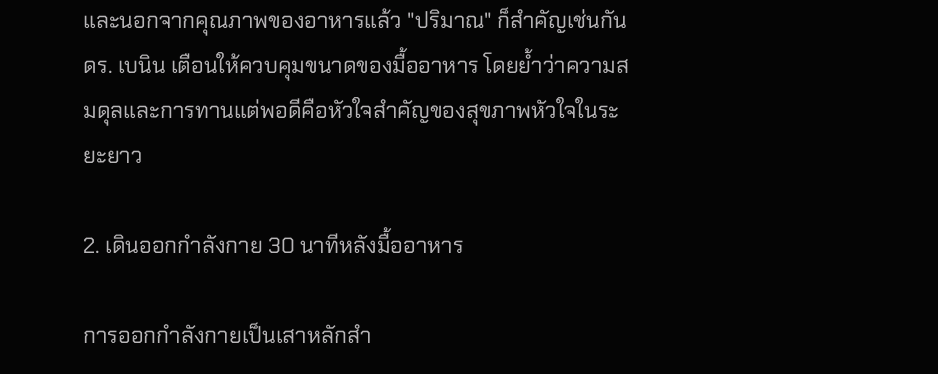และนอกจากคุณภาพของอาหารแล้ว "ปริมาณ" ก็สำคัญเช่นกัน ดร. เบนิน เตือนให้ควบคุมขนาดของมื้ออาหาร โดยย้ำว่าความสมดุลและการทานแต่พอดีคือหัวใจสำคัญของสุขภาพหัวใจในระยะยาว

2. เดินออกกำลังกาย 30 นาทีหลังมื้ออาหาร

การออกกำลังกายเป็นเสาหลักสำ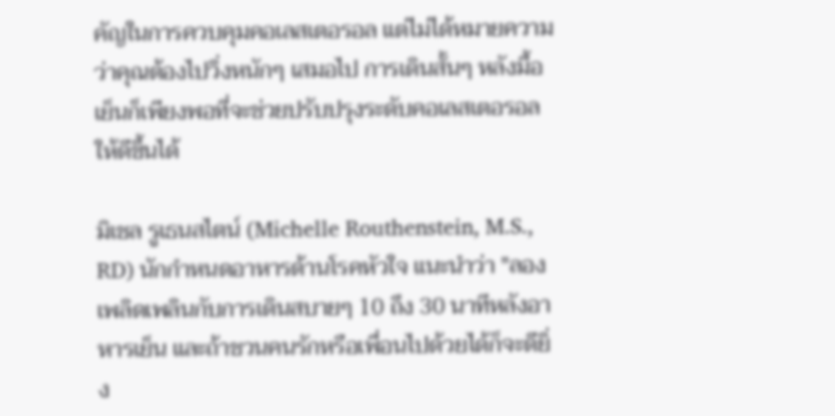คัญในการควบคุมคอเลสเตอรอล แต่ไม่ได้หมายความว่าคุณต้องไปวิ่งหนักๆ เสมอไป การเดินสั้นๆ หลังมื้อเย็นก็เพียงพอที่จะช่วยปรับปรุงระดับคอเลสเตอรอลให้ดีขึ้นได้

มิเชล รูเธนสไตน์ (Michelle Routhenstein, M.S., RD) นักกำหนดอาหารด้านโรคหัวใจ แนะนำว่า "ลองเพลิดเพลินกับการเดินสบายๆ 10 ถึง 30 นาทีหลังอาหารเย็น และถ้าชวนคนรักหรือเพื่อนไปด้วยได้ก็จะดียิ่ง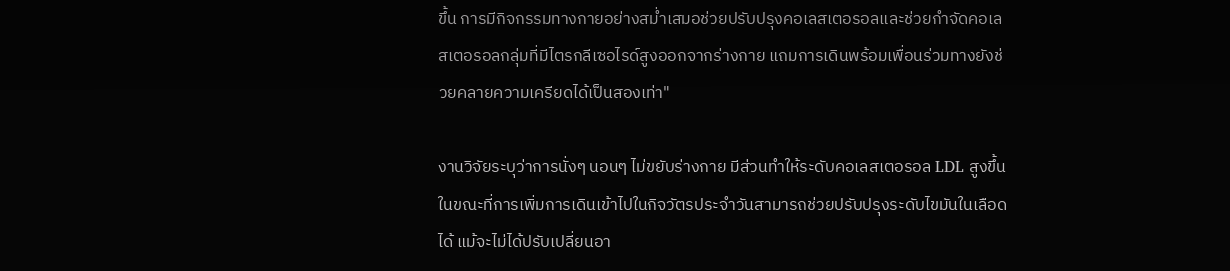ขึ้น การมีกิจกรรมทางกายอย่างสม่ำเสมอช่วยปรับปรุงคอเลสเตอรอลและช่วยกำจัดคอเลสเตอรอลกลุ่มที่มีไตรกลีเซอไรด์สูงออกจากร่างกาย แถมการเดินพร้อมเพื่อนร่วมทางยังช่วยคลายความเครียดได้เป็นสองเท่า"

งานวิจัยระบุว่าการนั่งๆ นอนๆ ไม่ขยับร่างกาย มีส่วนทำให้ระดับคอเลสเตอรอล LDL สูงขึ้น ในขณะที่การเพิ่มการเดินเข้าไปในกิจวัตรประจำวันสามารถช่วยปรับปรุงระดับไขมันในเลือดได้ แม้จะไม่ได้ปรับเปลี่ยนอา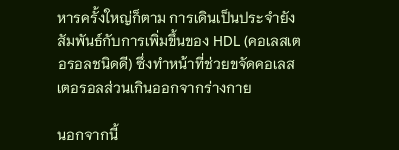หารครั้งใหญ่ก็ตาม การเดินเป็นประจำยังสัมพันธ์กับการเพิ่มขึ้นของ HDL (คอเลสเตอรอลชนิดดี) ซึ่งทำหน้าที่ช่วยขจัดคอเลสเตอรอลส่วนเกินออกจากร่างกาย

นอกจากนี้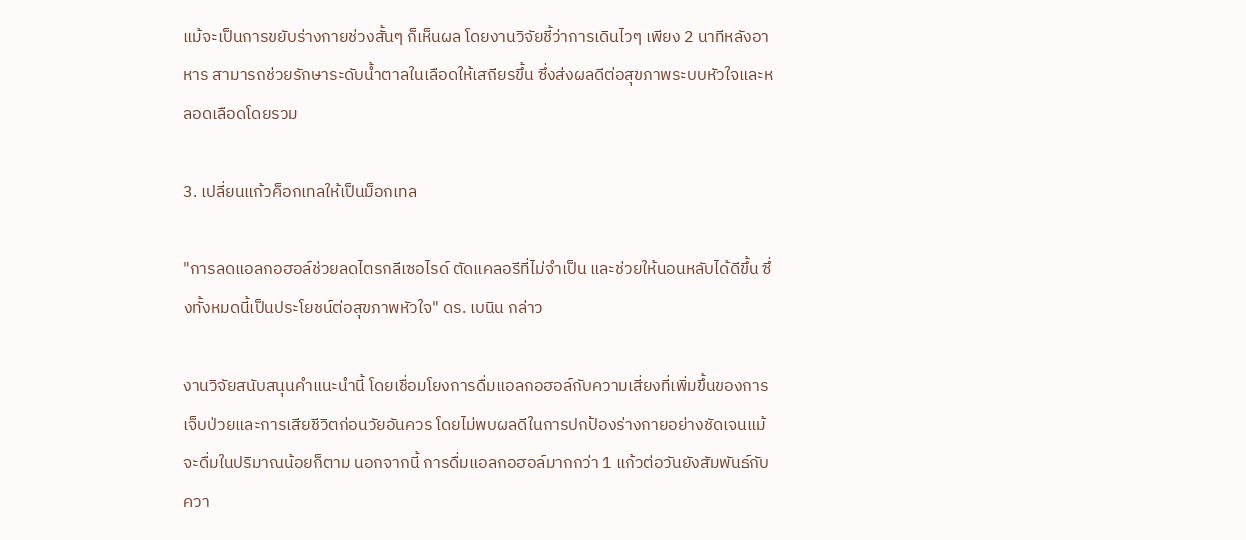แม้จะเป็นการขยับร่างกายช่วงสั้นๆ ก็เห็นผล โดยงานวิจัยชี้ว่าการเดินไวๆ เพียง 2 นาทีหลังอาหาร สามารถช่วยรักษาระดับน้ำตาลในเลือดให้เสถียรขึ้น ซึ่งส่งผลดีต่อสุขภาพระบบหัวใจและหลอดเลือดโดยรวม

3. เปลี่ยนแก้วค็อกเทลให้เป็นม็อกเทล

"การลดแอลกอฮอล์ช่วยลดไตรกลีเซอไรด์ ตัดแคลอรีที่ไม่จำเป็น และช่วยให้นอนหลับได้ดีขึ้น ซึ่งทั้งหมดนี้เป็นประโยชน์ต่อสุขภาพหัวใจ" ดร. เบนิน กล่าว

งานวิจัยสนับสนุนคำแนะนำนี้ โดยเชื่อมโยงการดื่มแอลกอฮอล์กับความเสี่ยงที่เพิ่มขึ้นของการเจ็บป่วยและการเสียชีวิตก่อนวัยอันควร โดยไม่พบผลดีในการปกป้องร่างกายอย่างชัดเจนแม้จะดื่มในปริมาณน้อยก็ตาม นอกจากนี้ การดื่มแอลกอฮอล์มากกว่า 1 แก้วต่อวันยังสัมพันธ์กับควา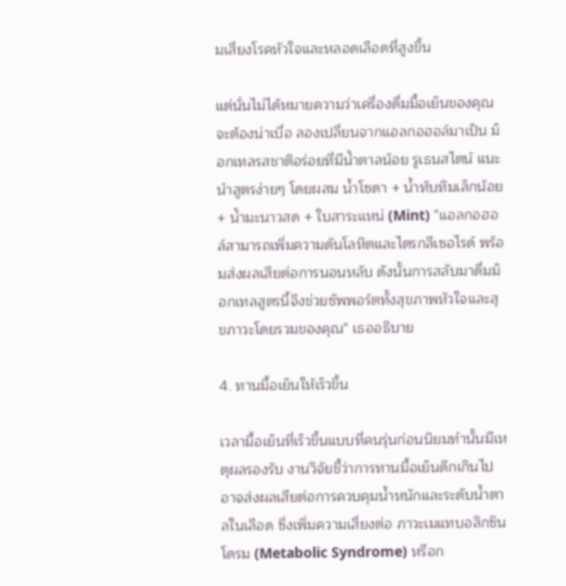มเสี่ยงโรคหัวใจและหลอดเลือดที่สูงขึ้น

แต่นั่นไม่ได้หมายความว่าเครื่องดื่มมื้อเย็นของคุณจะต้องน่าเบื่อ ลองเปลี่ยนจากแอลกอฮอล์มาเป็น ม็อกเทลรสชาติอร่อยที่มีน้ำตาลน้อย รูเธนสไตน์ แนะนำสูตรง่ายๆ โดยผสม น้ำโซดา + น้ำทับทิมเล็กน้อย + น้ำมะนาวสด + ใบสาระแหน่ (Mint) "แอลกอฮอล์สามารถเพิ่มความดันโลหิตและไตรกลีเซอไรด์ พร้อมส่งผลเสียต่อการนอนหลับ ดังนั้นการสลับมาดื่มม็อกเทลสูตรนี้จึงช่วยซัพพอร์ตทั้งสุขภาพหัวใจและสุขภาวะโดยรวมของคุณ" เธออธิบาย

4. ทานมื้อเย็นให้เร็วขึ้น

เวลามื้อเย็นที่เร็วขึ้นแบบที่คนรุ่นก่อนนิยมทำนั้นมีเหตุผลรองรับ งานวิจัยชี้ว่าการทานมื้อเย็นดึกเกินไปอาจส่งผลเสียต่อการควบคุมน้ำหนักและระดับน้ำตาลในเลือด ซึ่งเพิ่มความเสี่ยงต่อ ภาวะเมแทบอลิกซินโดรม (Metabolic Syndrome) หรือก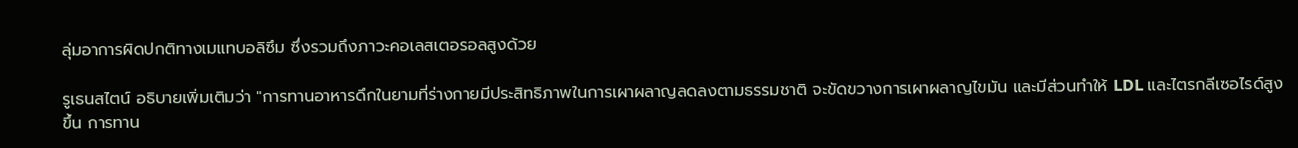ลุ่มอาการผิดปกติทางเมแทบอลิซึม ซึ่งรวมถึงภาวะคอเลสเตอรอลสูงด้วย

รูเธนสไตน์ อธิบายเพิ่มเติมว่า "การทานอาหารดึกในยามที่ร่างกายมีประสิทธิภาพในการเผาผลาญลดลงตามธรรมชาติ จะขัดขวางการเผาผลาญไขมัน และมีส่วนทำให้ LDL และไตรกลีเซอไรด์สูงขึ้น การทาน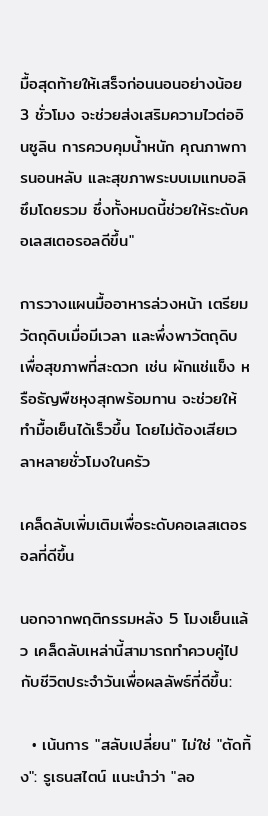มื้อสุดท้ายให้เสร็จก่อนนอนอย่างน้อย 3 ชั่วโมง จะช่วยส่งเสริมความไวต่ออินซูลิน การควบคุมน้ำหนัก คุณภาพการนอนหลับ และสุขภาพระบบเมแทบอลิซึมโดยรวม ซึ่งทั้งหมดนี้ช่วยให้ระดับคอเลสเตอรอลดีขึ้น"

การวางแผนมื้ออาหารล่วงหน้า เตรียมวัตถุดิบเมื่อมีเวลา และพึ่งพาวัตถุดิบเพื่อสุขภาพที่สะดวก เช่น ผักแช่แข็ง หรือธัญพืชหุงสุกพร้อมทาน จะช่วยให้ทำมื้อเย็นได้เร็วขึ้น โดยไม่ต้องเสียเวลาหลายชั่วโมงในครัว

เคล็ดลับเพิ่มเติมเพื่อระดับคอเลสเตอรอลที่ดีขึ้น

นอกจากพฤติกรรมหลัง 5 โมงเย็นแล้ว เคล็ดลับเหล่านี้สามารถทำควบคู่ไปกับชีวิตประจำวันเพื่อผลลัพธ์ที่ดีขึ้น:

  • เน้นการ "สลับเปลี่ยน" ไม่ใช่ "ตัดทิ้ง": รูเธนสไตน์ แนะนำว่า "ลอ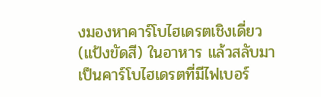งมองหาคาร์โบไฮเดรตเชิงเดี่ยว (แป้งขัดสี) ในอาหาร แล้วสลับมาเป็นคาร์โบไฮเดรตที่มีไฟเบอร์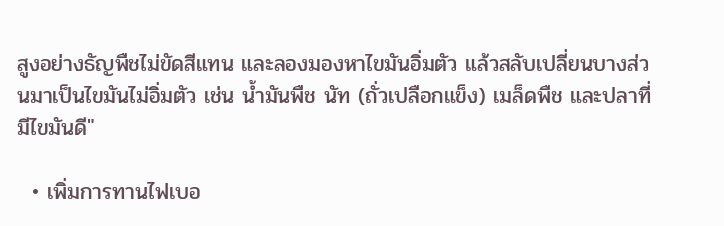สูงอย่างธัญพืชไม่ขัดสีแทน และลองมองหาไขมันอิ่มตัว แล้วสลับเปลี่ยนบางส่วนมาเป็นไขมันไม่อิ่มตัว เช่น น้ำมันพืช นัท (ถั่วเปลือกแข็ง) เมล็ดพืช และปลาที่มีไขมันดี"

  • เพิ่มการทานไฟเบอ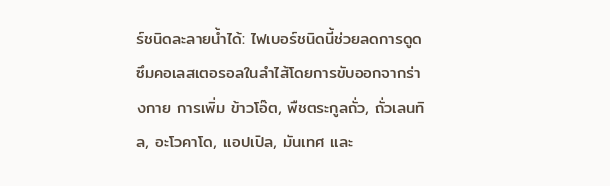ร์ชนิดละลายน้ำได้: ไฟเบอร์ชนิดนี้ช่วยลดการดูดซึมคอเลสเตอรอลในลำไส้โดยการขับออกจากร่างกาย การเพิ่ม ข้าวโอ๊ต, พืชตระกูลถั่ว, ถั่วเลนทิล, อะโวคาโด, แอปเปิล, มันเทศ และ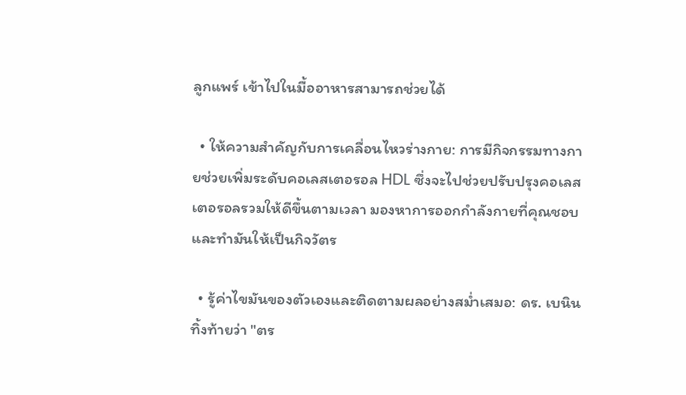ลูกแพร์ เข้าไปในมื้ออาหารสามารถช่วยได้

  • ให้ความสำคัญกับการเคลื่อนไหวร่างกาย: การมีกิจกรรมทางกายช่วยเพิ่มระดับคอเลสเตอรอล HDL ซึ่งจะไปช่วยปรับปรุงคอเลสเตอรอลรวมให้ดีขึ้นตามเวลา มองหาการออกกำลังกายที่คุณชอบและทำมันให้เป็นกิจวัตร

  • รู้ค่าไขมันของตัวเองและติดตามผลอย่างสม่ำเสมอ: ดร. เบนิน ทิ้งท้ายว่า "ตร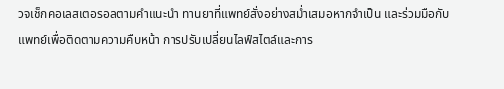วจเช็กคอเลสเตอรอลตามคำแนะนำ ทานยาที่แพทย์สั่งอย่างสม่ำเสมอหากจำเป็น และร่วมมือกับแพทย์เพื่อติดตามความคืบหน้า การปรับเปลี่ยนไลฟ์สไตล์และการ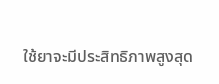ใช้ยาจะมีประสิทธิภาพสูงสุด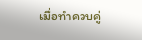เมื่อทำควบคู่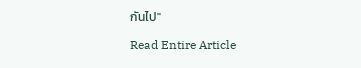กันไป"

Read Entire Article